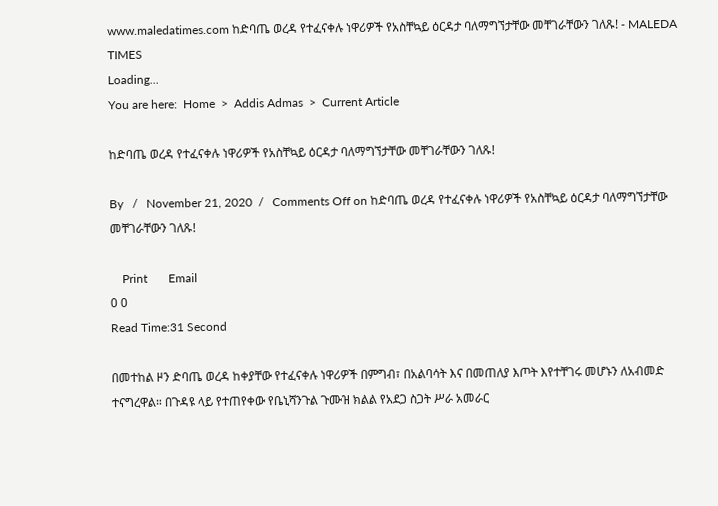www.maledatimes.com ከድባጤ ወረዳ የተፈናቀሉ ነዋሪዎች የአስቸኳይ ዕርዳታ ባለማግኘታቸው መቸገራቸውን ገለጹ! - MALEDA TIMES
Loading...
You are here:  Home  >  Addis Admas  >  Current Article

ከድባጤ ወረዳ የተፈናቀሉ ነዋሪዎች የአስቸኳይ ዕርዳታ ባለማግኘታቸው መቸገራቸውን ገለጹ!

By   /   November 21, 2020  /   Comments Off on ከድባጤ ወረዳ የተፈናቀሉ ነዋሪዎች የአስቸኳይ ዕርዳታ ባለማግኘታቸው መቸገራቸውን ገለጹ!

    Print       Email
0 0
Read Time:31 Second

በመተከል ዞን ድባጤ ወረዳ ከቀያቸው የተፈናቀሉ ነዋሪዎች በምግብ፣ በአልባሳት እና በመጠለያ እጦት እየተቸገሩ መሆኑን ለአብመድ ተናግረዋል። በጉዳዩ ላይ የተጠየቀው የቤኒሻንጉል ጉሙዝ ክልል የአደጋ ስጋት ሥራ አመራር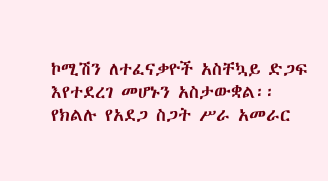ኮሚሽን ለተፈናቃዮች አስቸኳይ ድጋፍ እየተደረገ መሆኑን አስታውቋል፡፡ የክልሉ የአደጋ ስጋት ሥራ አመራር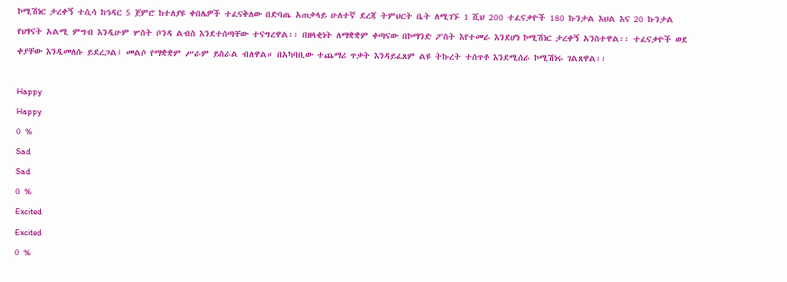ኮሚሽነር ታረቀኝ ተሲሳ ከኅዳር 5 ጀምሮ ከተለያዩ ቀበሌዎች ተፈናቅለው በድባጤ አጠቃላይ ሁለተኛ ደረጃ ትምህርት ቤት ለሚገኙ 1 ሺህ 200 ተፈናቃዮች 180 ኩንታል እህል እና 20 ኩንታል የህፃናት አልሚ ምግብ እንዲሁም ሦስት ቦንዳ ልብስ እንደተሰጣቸው ተናግረዋል፡፡ በዘላቂነት ለማቋቋም ቀጣናው በኮማንድ ፖስት እየተመራ እንደሆነ ኮሚሽነር ታረቀኝ አንስተዋል፡፡ ተፈናቃዮች ወደ ቀያቸው እንዲመለሱ ይደረጋል፤ መልሶ የማቋቋም ሥራም ይስራል ብለዋል። በአካባቢው ተጨማሪ ጥቃት እንዳይፈጸም ልዩ ትኩረት ተሰጥቶ እንደሚሰራ ኮሚሽነሩ ገልጸዋል፡፡

Happy
Happy
0 %
Sad
Sad
0 %
Excited
Excited
0 %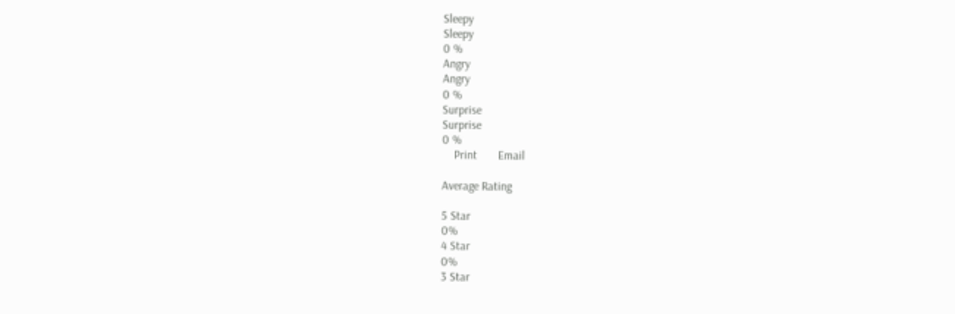Sleepy
Sleepy
0 %
Angry
Angry
0 %
Surprise
Surprise
0 %
    Print       Email

Average Rating

5 Star
0%
4 Star
0%
3 Star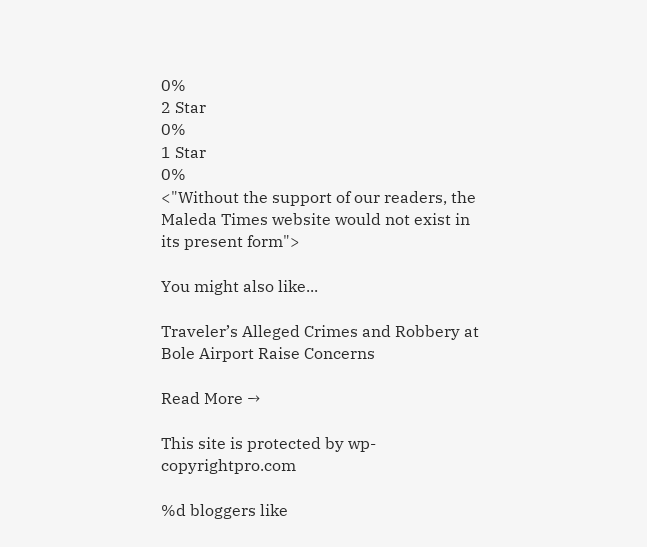0%
2 Star
0%
1 Star
0%
<"Without the support of our readers, the Maleda Times website would not exist in its present form">

You might also like...

Traveler’s Alleged Crimes and Robbery at Bole Airport Raise Concerns

Read More →

This site is protected by wp-copyrightpro.com

%d bloggers like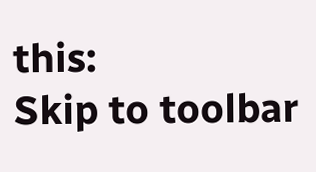this:
Skip to toolbar